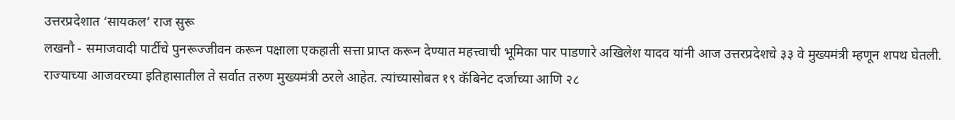उत्तरप्रदेशात ‘सायकल’ राज सुरू
लखनौ - समाजवादी पार्टीचे पुनरूज्जीवन करून पक्षाला एकहाती सत्ता प्राप्त करून देण्यात महत्त्वाची भूमिका पार पाडणारे अखिलेश यादव यांनी आज उत्तरप्रदेशचे ३३ वे मुख्यमंत्री म्हणून शपथ घेतली. राज्याच्या आजवरच्या इतिहासातील ते सर्वात तरुण मुख्यमंत्री ठरले आहेत. त्यांच्यासोबत १९ कॅबिनेट दर्जाच्या आणि २८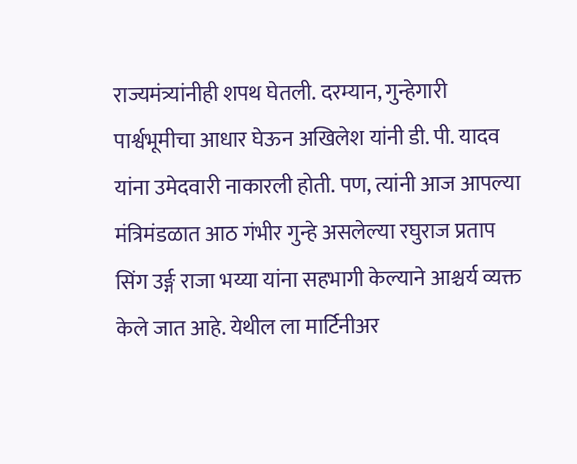राज्यमंत्र्यांनीही शपथ घेतली. दरम्यान, गुन्हेगारी पार्श्वभूमीचा आधार घेऊन अखिलेश यांनी डी. पी. यादव यांना उमेदवारी नाकारली होती. पण, त्यांनी आज आपल्या मंत्रिमंडळात आठ गंभीर गुन्हे असलेल्या रघुराज प्रताप सिंग उर्ङ्ग राजा भय्या यांना सहभागी केल्याने आश्चर्य व्यक्त केले जात आहे. येथील ला मार्टिनीअर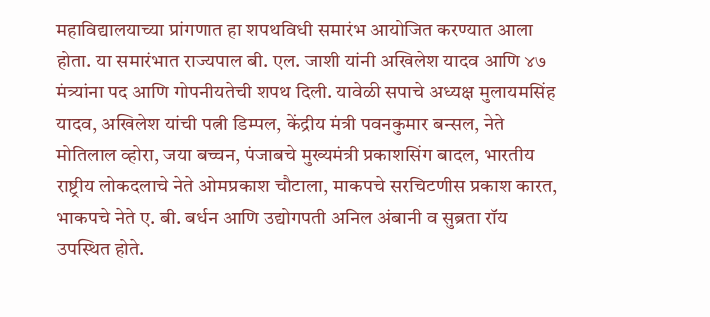महाविद्यालयाच्या प्रांगणात हा शपथविधी समारंभ आयोजित करण्यात आला होता. या समारंभात राज्यपाल बी. एल. जाशी यांनी अखिलेश यादव आणि ४७ मंत्र्यांना पद आणि गोपनीयतेची शपथ दिली. यावेळी सपाचे अध्यक्ष मुलायमसिंह यादव, अखिलेश यांची पत्नी डिम्पल, केंद्रीय मंत्री पवनकुमार बन्सल, नेते मोतिलाल व्होरा, जया बच्चन, पंजाबचे मुख्यमंत्री प्रकाशसिंग बादल, भारतीय राष्ट्रीय लोकदलाचे नेते ओमप्रकाश चौटाला, माकपचे सरचिटणीस प्रकाश कारत, भाकपचे नेते ए. बी. बर्धन आणि उद्योगपती अनिल अंबानी व सुब्रता रॉय उपस्थित होते.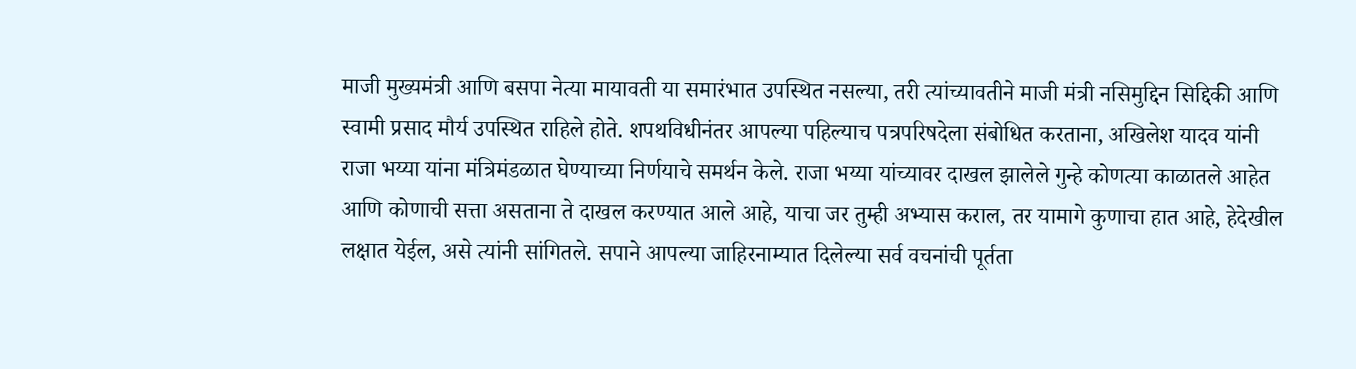माजी मुख्यमंत्री आणि बसपा नेत्या मायावती या समारंभात उपस्थित नसल्या, तरी त्यांच्यावतीने माजी मंत्री नसिमुद्दिन सिद्दिकी आणि स्वामी प्रसाद मौर्य उपस्थित राहिले होते. शपथविधीनंतर आपल्या पहिल्याच पत्रपरिषदेला संबोधित करताना, अखिलेश यादव यांनी राजा भय्या यांना मंत्रिमंडळात घेण्याच्या निर्णयाचे समर्थन केले. राजा भय्या यांच्यावर दाखल झालेले गुन्हे कोणत्या काळातले आहेत आणि कोणाची सत्ता असताना ते दाखल करण्यात आले आहे, याचा जर तुम्ही अभ्यास कराल, तर यामागे कुणाचा हात आहे, हेदेखील लक्षात येईल, असे त्यांनी सांगितले. सपाने आपल्या जाहिरनाम्यात दिलेल्या सर्व वचनांची पूर्तता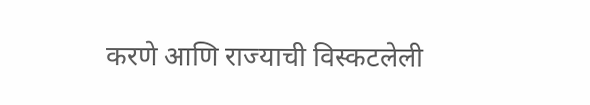करणे आणि राज्याची विस्कटलेली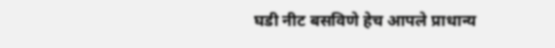घडी नीट बसविणे हेच आपले प्राधान्य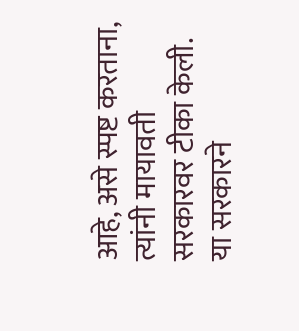आहे, असे स्पष्ट करताना, त्यांनी मायावती सरकारवर टीका केली. या सरकारने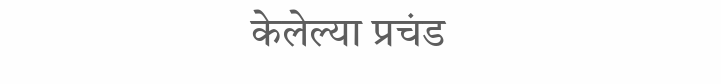केलेल्या प्रचंड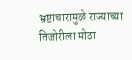भ्रष्टाचारामुळे राज्याच्या तिजोरीला मोठा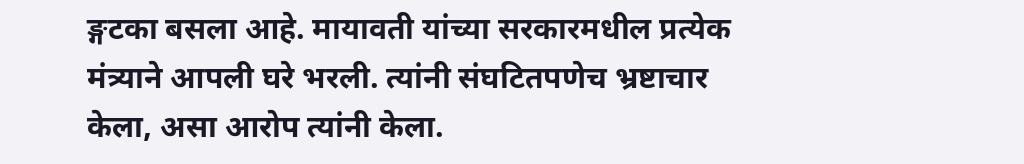ङ्गटका बसला आहे. मायावती यांच्या सरकारमधील प्रत्येक मंत्र्याने आपली घरे भरली. त्यांनी संघटितपणेच भ्रष्टाचार केला, असा आरोप त्यांनी केला.